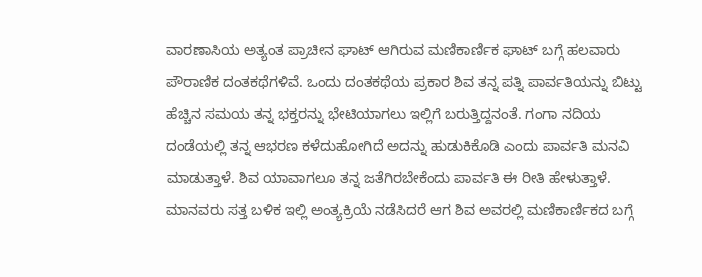ವಾರಣಾಸಿಯ ಅತ್ಯಂತ ಪ್ರಾಚೀನ ಘಾಟ್ ಆಗಿರುವ ಮಣಿಕಾರ್ಣಿಕ ಘಾಟ್ ಬಗ್ಗೆ ಹಲವಾರು ಪೌರಾಣಿಕ ದಂತಕಥೆಗಳಿವೆ. ಒಂದು ದಂತಕಥೆಯ ಪ್ರಕಾರ ಶಿವ ತನ್ನ ಪತ್ನಿ ಪಾರ್ವತಿಯನ್ನು ಬಿಟ್ಟು ಹೆಚ್ಚಿನ ಸಮಯ ತನ್ನ ಭಕ್ತರನ್ನು ಭೇಟಿಯಾಗಲು ಇಲ್ಲಿಗೆ ಬರುತ್ತಿದ್ದನಂತೆ. ಗಂಗಾ ನದಿಯ ದಂಡೆಯಲ್ಲಿ ತನ್ನ ಆಭರಣ ಕಳೆದುಹೋಗಿದೆ ಅದನ್ನು ಹುಡುಕಿಕೊಡಿ ಎಂದು ಪಾರ್ವತಿ ಮನವಿ ಮಾಡುತ್ತಾಳೆ. ಶಿವ ಯಾವಾಗಲೂ ತನ್ನ ಜತೆಗಿರಬೇಕೆಂದು ಪಾರ್ವತಿ ಈ ರೀತಿ ಹೇಳುತ್ತಾಳೆ. ಮಾನವರು ಸತ್ತ ಬಳಿಕ ಇಲ್ಲಿ ಅಂತ್ಯಕ್ರಿಯೆ ನಡೆಸಿದರೆ ಆಗ ಶಿವ ಅವರಲ್ಲಿ ಮಣಿಕಾರ್ಣಿಕದ ಬಗ್ಗೆ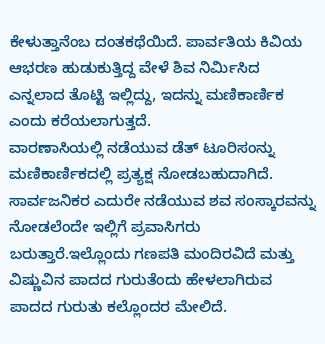ಕೇಳುತ್ತಾನೆಂಬ ದಂತಕಥೆಯಿದೆ. ಪಾರ್ವತಿಯ ಕಿವಿಯ ಆಭರಣ ಹುಡುಕುತ್ತಿದ್ದ ವೇಳೆ ಶಿವ ನಿರ್ಮಿಸಿದ ಎನ್ನಲಾದ ತೊಟ್ಟಿ ಇಲ್ಲಿದ್ದು, ಇದನ್ನು ಮಣಿಕಾರ್ಣಿಕ ಎಂದು ಕರೆಯಲಾಗುತ್ತದೆ.
ವಾರಣಾಸಿಯಲ್ಲಿ ನಡೆಯುವ ಡೆತ್ ಟೂರಿಸಂನ್ನು ಮಣಿಕಾರ್ಣಿಕದಲ್ಲಿ ಪ್ರತ್ಯಕ್ಷ ನೋಡಬಹುದಾಗಿದೆ. ಸಾರ್ವಜನಿಕರ ಎದುರೇ ನಡೆಯುವ ಶವ ಸಂಸ್ಕಾರವನ್ನು ನೋಡಲೆಂದೇ ಇಲ್ಲಿಗೆ ಪ್ರವಾಸಿಗರು ಬರುತ್ತಾರೆ.ಇಲ್ಲೊಂದು ಗಣಪತಿ ಮಂದಿರವಿದೆ ಮತ್ತು ವಿಷ್ಣುವಿನ ಪಾದದ ಗುರುತೆಂದು ಹೇಳಲಾಗಿರುವ ಪಾದದ ಗುರುತು ಕಲ್ಲೊಂದರ ಮೇಲಿದೆ.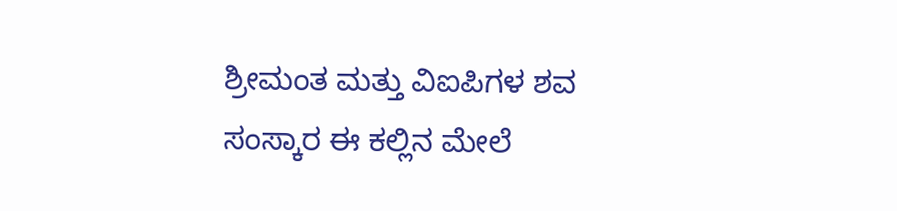ಶ್ರೀಮಂತ ಮತ್ತು ವಿಐಪಿಗಳ ಶವ ಸಂಸ್ಕಾರ ಈ ಕಲ್ಲಿನ ಮೇಲೆ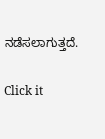ನಡೆಸಲಾಗುತ್ತದೆ.


Click it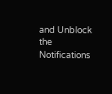and Unblock the Notifications